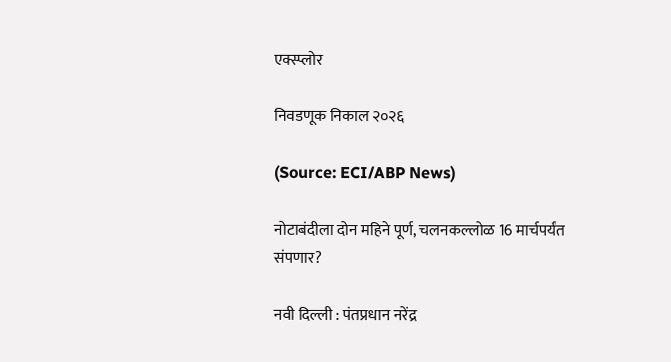एक्स्प्लोर

निवडणूक निकाल २०२६

(Source: ECI/ABP News)

नोटाबंदीला दोन महिने पूर्ण, चलनकल्लोळ 16 मार्चपर्यंत संपणार?

नवी दिल्ली : पंतप्रधान नरेंद्र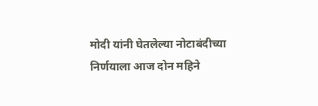मोदी यांनी घेतलेल्या नोटाबंदीच्या निर्णयाला आज दोन महिने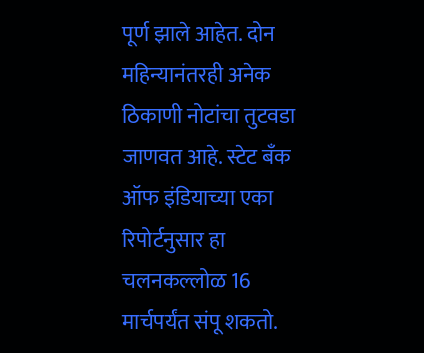पूर्ण झाले आहेत. दोन महिन्यानंतरही अनेक ठिकाणी नोटांचा तुटवडा जाणवत आहे. स्टेट बँक ऑफ इंडियाच्या एका रिपोर्टनुसार हा चलनकल्लोळ 16 मार्चपर्यंत संपू शकतो.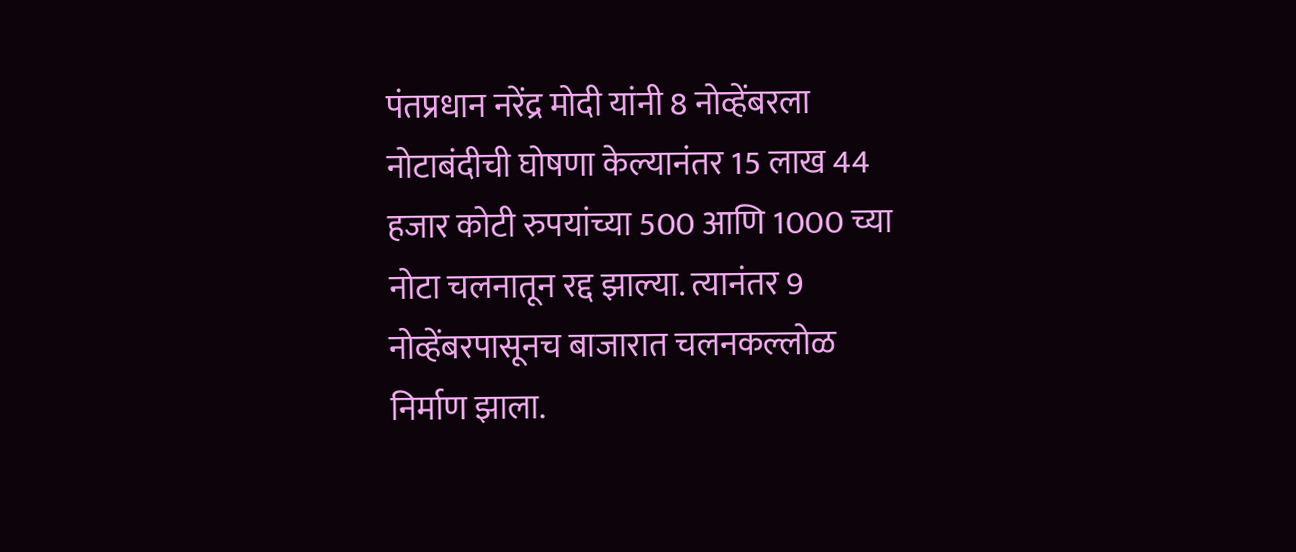पंतप्रधान नरेंद्र मोदी यांनी 8 नोव्हेंबरला नोटाबंदीची घोषणा केल्यानंतर 15 लाख 44 हजार कोटी रुपयांच्या 500 आणि 1000 च्या नोटा चलनातून रद्द झाल्या. त्यानंतर 9 नोव्हेंबरपासूनच बाजारात चलनकल्लोळ निर्माण झाला.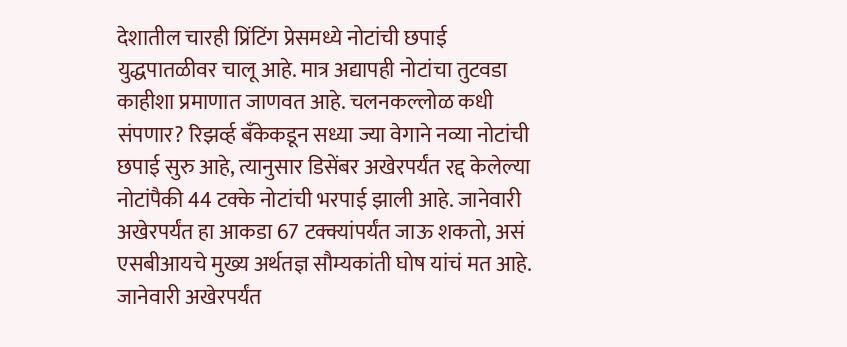देशातील चारही प्रिंटिंग प्रेसमध्ये नोटांची छपाई युद्धपातळीवर चालू आहे. मात्र अद्यापही नोटांचा तुटवडा काहीशा प्रमाणात जाणवत आहे. चलनकल्लोळ कधी संपणार? रिझर्व्ह बँकेकडून सध्या ज्या वेगाने नव्या नोटांची छपाई सुरु आहे, त्यानुसार डिसेंबर अखेरपर्यंत रद्द केलेल्या नोटांपैकी 44 टक्के नोटांची भरपाई झाली आहे. जानेवारी अखेरपर्यंत हा आकडा 67 टक्क्यांपर्यंत जाऊ शकतो, असं एसबीआयचे मुख्य अर्थतज्ञ सौम्यकांती घोष यांचं मत आहे. जानेवारी अखेरपर्यंत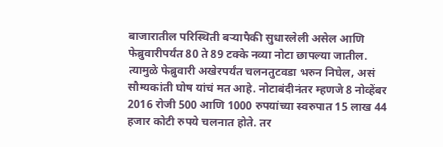बाजारातील परिस्थिती बऱ्यापैकी सुधारलेली असेल आणि फेब्रुवारीपर्यंत 80 ते 89 टक्के नव्या नोटा छापल्या जातील. त्यामुळे फेब्रुवारी अखेरपर्यंत चलनतुटवडा भरुन निघेल, असं सौम्यकांती घोष यांचं मत आहे. नोटाबंदीनंतर म्हणजे 8 नोव्हेंबर 2016 रोजी 500 आणि 1000 रुपयांच्या स्वरुपात 15 लाख 44 हजार कोटी रुपये चलनात होते. तर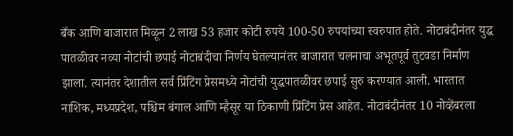बँक आणि बाजारात मिळून 2 लाख 53 हजार कोटी रुपये 100-50 रुपयांच्या स्वरुपात होते. नोटाबंदीनंतर युद्ध पातळीवर नव्या नोटांची छपाई नोटाबंदीचा निर्णय घेतल्यानंतर बाजारात चलनाचा अभूतपूर्व तुटवडा निर्माण झाला. त्यानंतर देशातील सर्व प्रिंटिंग प्रेसमध्ये नोटांची युद्धपातळीवर छपाई सुरु करण्यात आली. भारतात नाशिक, मध्यप्रदेश, पश्चिम बंगाल आणि म्हैसूर या ठिकाणी प्रिंटिंग प्रेस आहेत. नोटाबंदीनंतर 10 नोव्हेंबरला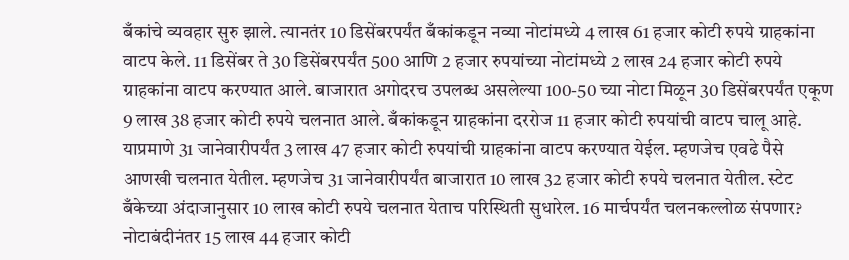बँकांचे व्यवहार सुरु झाले. त्यानतंर 10 डिसेंबरपर्यंत बँकांकडून नव्या नोटांमध्ये 4 लाख 61 हजार कोटी रुपये ग्राहकांना वाटप केले. 11 डिसेंबर ते 30 डिसेंबरपर्यंत 500 आणि 2 हजार रुपयांच्या नोटांमध्ये 2 लाख 24 हजार कोटी रुपये ग्राहकांना वाटप करण्यात आले. बाजारात अगोदरच उपलब्ध असलेल्या 100-50 च्या नोटा मिळून 30 डिसेंबरपर्यंत एकूण 9 लाख 38 हजार कोटी रुपये चलनात आले. बँकांकडून ग्राहकांना दररोज 11 हजार कोटी रुपयांची वाटप चालू आहे. याप्रमाणे 31 जानेवारीपर्यंत 3 लाख 47 हजार कोटी रुपयांची ग्राहकांना वाटप करण्यात येईल. म्हणजेच एवढे पैसे आणखी चलनात येतील. म्हणजेच 31 जानेवारीपर्यंत बाजारात 10 लाख 32 हजार कोटी रुपये चलनात येतील. स्टेट बँकेच्या अंदाजानुसार 10 लाख कोटी रुपये चलनात येताच परिस्थिती सुधारेल. 16 मार्चपर्यंत चलनकल्लोळ संपणार? नोटाबंदीनंतर 15 लाख 44 हजार कोटी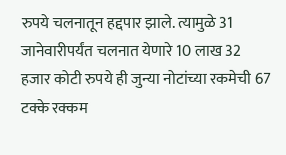रुपये चलनातून हद्दपार झाले. त्यामुळे 31 जानेवारीपर्यंत चलनात येणारे 10 लाख 32 हजार कोटी रुपये ही जुन्या नोटांच्या रकमेची 67 टक्के रक्कम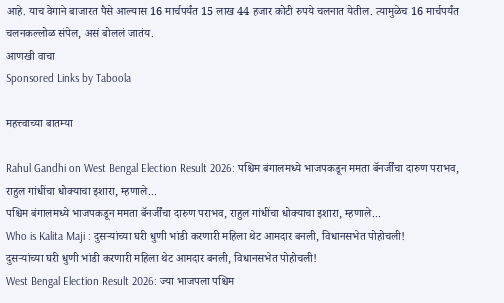आहे. याच वेगाने बाजारत पैसे आल्यास 16 मार्चपर्यंत 15 लाख 44 हजार कोटी रुपये चलनात येतील. त्यामुळेच 16 मार्चपर्यंत चलनकल्लोळ संपेल, असं बोललं जातंय.
आणखी वाचा
Sponsored Links by Taboola

महत्त्वाच्या बातम्या

Rahul Gandhi on West Bengal Election Result 2026: पश्चिम बंगालमध्ये भाजपकडून ममता बॅनर्जींचा दारुण पराभव, राहुल गांधींचा धोक्याचा इशारा, म्हणाले...
पश्चिम बंगालमध्ये भाजपकडून ममता बॅनर्जींचा दारुण पराभव, राहुल गांधींचा धोक्याचा इशारा, म्हणाले...
Who is Kalita Maji : दुसऱ्यांच्या घरी धुणी भांडी करणारी महिला थेट आमदार बनली, विधानसभेत पोहोचली!
दुसऱ्यांच्या घरी धुणी भांडी करणारी महिला थेट आमदार बनली, विधानसभेत पोहोचली!
West Bengal Election Result 2026: ज्या भाजपला पश्चिम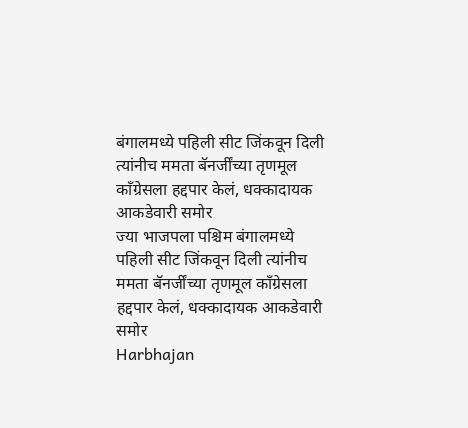बंगालमध्ये पहिली सीट जिंकवून दिली त्यांनीच ममता बॅनर्जींच्या तृणमूल काँग्रेसला हद्दपार केलं, धक्कादायक आकडेवारी समोर
ज्या भाजपला पश्चिम बंगालमध्ये पहिली सीट जिंकवून दिली त्यांनीच ममता बॅनर्जींच्या तृणमूल काँग्रेसला हद्दपार केलं, धक्कादायक आकडेवारी समोर
Harbhajan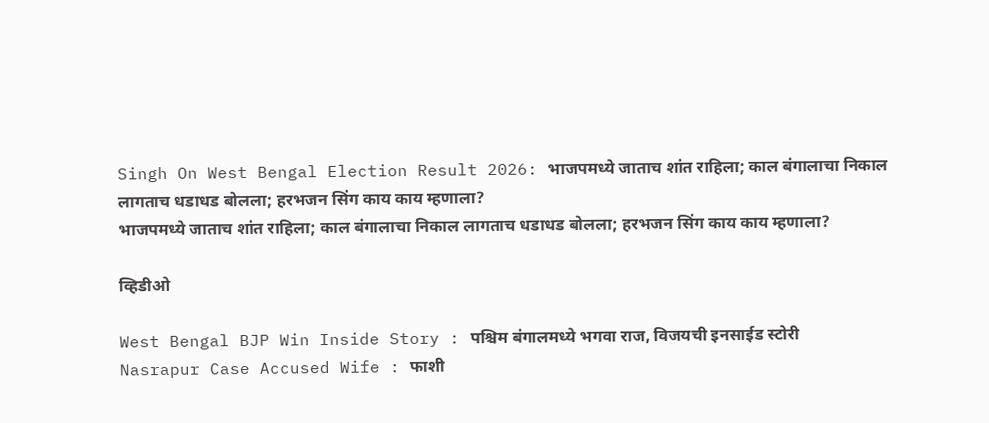Singh On West Bengal Election Result 2026: भाजपमध्ये जाताच शांत राहिला; काल बंगालाचा निकाल लागताच धडाधड बोलला; हरभजन सिंग काय काय म्हणाला?
भाजपमध्ये जाताच शांत राहिला; काल बंगालाचा निकाल लागताच धडाधड बोलला; हरभजन सिंग काय काय म्हणाला?

व्हिडीओ

West Bengal BJP Win Inside Story : पश्चिम बंगालमध्ये भगवा राज, विजयची इनसाईड स्टोरी
Nasrapur Case Accused Wife : फाशी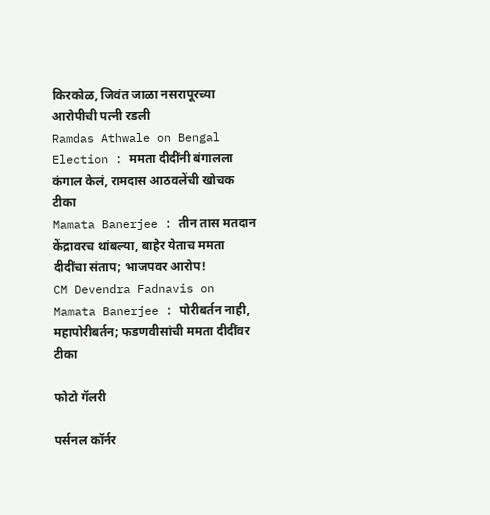किरकोळ, जिवंत जाळा नसरापूरच्या आरोपीची पत्नी रडली
Ramdas Athwale on Bengal Election : ममता दीदींनी बंगालला कंगाल केलं, रामदास आठवलेंची खोचक टीका
Mamata Banerjee : तीन तास मतदान केंद्रावरच थांबल्या, बाहेर येताच ममता दीदींचा संताप; भाजपवर आरोप!
CM Devendra Fadnavis on Mamata Banerjee : पोरीबर्तन नाही, महापोरीबर्तन; फडणवीसांची ममता दीदींवर टीका

फोटो गॅलरी

पर्सनल कॉर्नर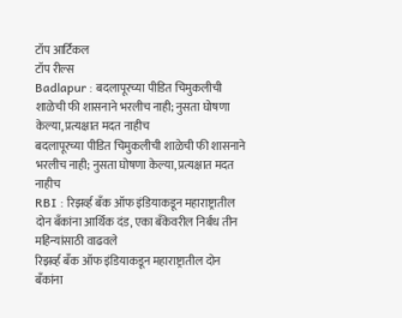टॉप आर्टिकल
टॉप रील्स
Badlapur : बदलापूरच्या पीडित चिमुकलीची शाळेची फी शासनाने भरलीच नाही; नुसता घोषणा केल्या, प्रत्यक्षात मदत नाहीच
बदलापूरच्या पीडित चिमुकलीची शाळेची फी शासनाने भरलीच नाही; नुसता घोषणा केल्या, प्रत्यक्षात मदत नाहीच
RBI : रिझर्व्ह बँक ऑफ इंडियाकडून महाराष्ट्रातील दोन बँकांना आर्थिक दंड, एका बँकेवरील निर्बंध तीन महिन्यांसाठी वाढवले
रिझर्व्ह बँक ऑफ इंडियाकडून महाराष्ट्रातील दोन बँकांना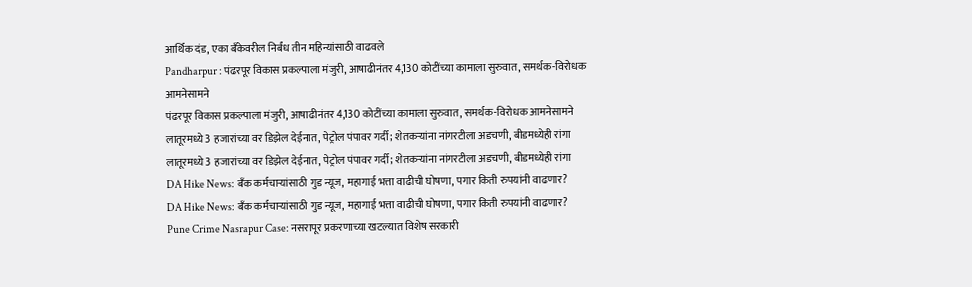आर्थिक दंड, एका बँकेवरील निर्बंध तीन महिन्यांसाठी वाढवले
Pandharpur : पंढरपूर विकास प्रकल्पाला मंजुरी, आषाढीनंतर 4,130 कोटींच्या कामाला सुरुवात, समर्थक-विरोधक आमनेसामने
पंढरपूर विकास प्रकल्पाला मंजुरी, आषाढीनंतर 4,130 कोटींच्या कामाला सुरुवात, समर्थक-विरोधक आमनेसामने
लातूरमध्ये 3 हजारांच्या वर डिझेल देईनात, पेट्रोल पंपावर गर्दी; शेतकऱ्यांना नांगरटीला अडचणी, बीडमध्येही रांगा
लातूरमध्ये 3 हजारांच्या वर डिझेल देईनात, पेट्रोल पंपावर गर्दी; शेतकऱ्यांना नांगरटीला अडचणी, बीडमध्येही रांगा
DA Hike News: बँक कर्मचाऱ्यांसाठी गुड न्यूज, महागाई भत्ता वाढीची घोषणा, पगार किती रुपयांनी वाढणार?
DA Hike News: बँक कर्मचाऱ्यांसाठी गुड न्यूज, महागाई भत्ता वाढीची घोषणा, पगार किती रुपयांनी वाढणार?
Pune Crime Nasrapur Case: नसरापूर प्रकरणाच्या खटल्यात विशेष सरकारी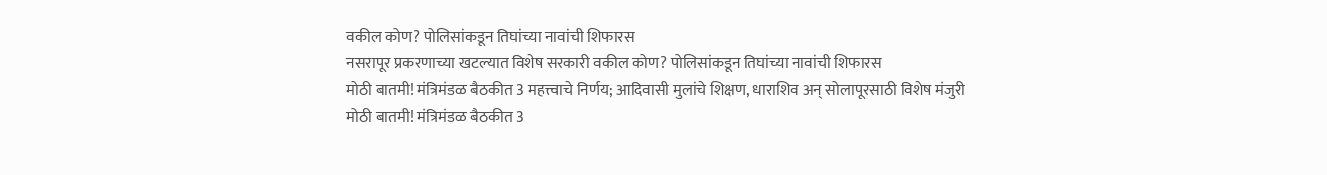वकील कोण? पोलिसांकडून तिघांच्या नावांची शिफारस
नसरापूर प्रकरणाच्या खटल्यात विशेष सरकारी वकील कोण? पोलिसांकडून तिघांच्या नावांची शिफारस
मोठी बातमी! मंत्रिमंडळ बैठकीत 3 महत्त्वाचे निर्णय; आदिवासी मुलांचे शिक्षण, धाराशिव अन् सोलापूरसाठी विशेष मंजुरी
मोठी बातमी! मंत्रिमंडळ बैठकीत 3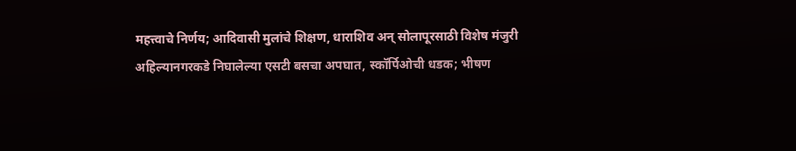महत्त्वाचे निर्णय; आदिवासी मुलांचे शिक्षण, धाराशिव अन् सोलापूरसाठी विशेष मंजुरी
अहिल्यानगरकडे निघालेल्या एसटी बसचा अपघात, स्कॉर्पिओची धडक; भीषण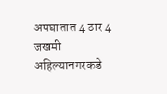अपघातात 4 ठार 4 जखमी
अहिल्यानगरकडे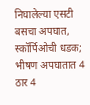निघालेल्या एसटी बसचा अपघात, स्कॉर्पिओची धडक; भीषण अपघातात 4 ठार 4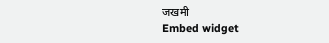जखमी
Embed widget